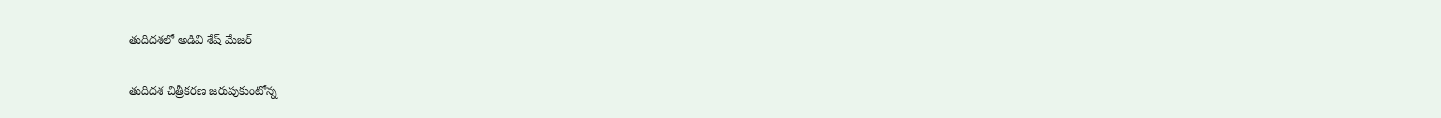తుదిదశలో అడివి శేష్ మేజర్

తుదిదశ చిత్రీకరణ జరుపుకుంటోన్న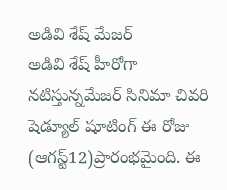అడివి శేష్ మేజర్
అడివి శేష్ హీరోగా నటిస్తున్నమేజర్ సినిమా చివరి షెడ్యూల్ షూటింగ్ ఈ రోజు (ఆగస్ట్12)ప్రారంభమైంది. ఈ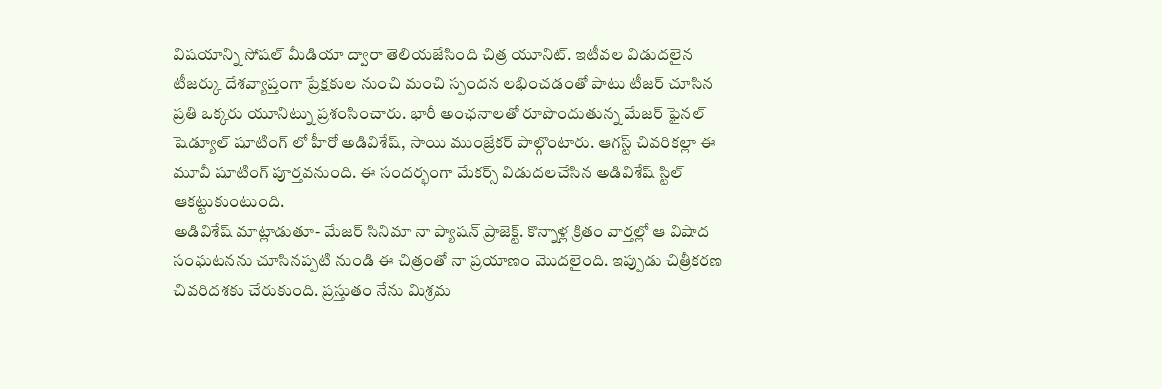విషయాన్ని సోషల్ మీడియా ద్వారా తెలియజేసింది చిత్ర యూనిట్. ఇటీవల విడుదలైన టీజర్కు దేశవ్యాప్తంగా ప్రేక్షకుల నుంచి మంచి స్పందన లభించడంతో పాటు టీజర్ చూసిన ప్రతి ఒక్కరు యూనిట్ను ప్రశంసించారు. భారీ అంఛనాలతో రూపొందుతున్న మేజర్ ఫైనల్ షెడ్యూల్ షూటింగ్ లో హీరో అడివిశేష్, సాయి ముంజ్రేకర్ పాల్గొంటారు. ఆగస్ట్ చివరికల్లా ఈ మూవీ షూటింగ్ పూర్తవనుంది. ఈ సందర్భంగా మేకర్స్ విడుదలచేసిన అడివిశేష్ స్టిల్ ఆకట్టుకుంటుంది.
అడివిశేష్ మాట్లాడుతూ- మేజర్ సినిమా నా ప్యాషన్ ప్రాజెక్ట్. కొన్నాళ్ల క్రితం వార్తల్లో ఆ విషాద సంఘటనను చూసినప్పటి నుండి ఈ చిత్రంతో నా ప్రయాణం మొదలైంది. ఇప్పుడు చిత్రీకరణ చివరిదశకు చేరుకుంది. ప్రస్తుతం నేను మిశ్రమ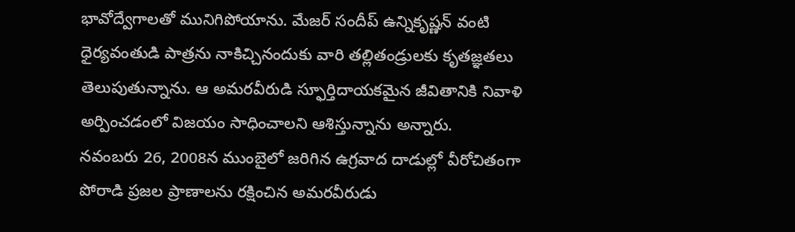భావోద్వేగాలతో మునిగిపోయాను. మేజర్ సందీప్ ఉన్నికృష్ణన్ వంటి ధైర్యవంతుడి పాత్రను నాకిచ్చినందుకు వారి తల్లితండ్రులకు కృతజ్ఞతలు తెలుపుతున్నాను. ఆ అమరవీరుడి స్ఫూర్తిదాయకమైన జీవితానికి నివాళి అర్పించడంలో విజయం సాధించాలని ఆశిస్తున్నాను అన్నారు.
నవంబరు 26, 2008న ముంబైలో జరిగిన ఉగ్రవాద దాడుల్లో వీరోచితంగా పోరాడి ప్రజల ప్రాణాలను రక్షించిన అమరవీరుడు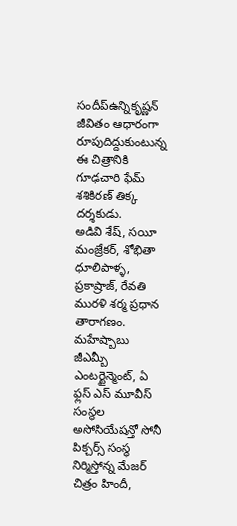సందీప్ఉన్నికృష్ణన్ జీవితం ఆధారంగా రూపుదిద్దుకుంటున్న ఈ చిత్రానికి గూఢచారి ఫేమ్ శశికిరణ్ తిక్క దర్శకుడు.
అడివి శేష్, సయీ మంజ్రేకర్, శోభితా ధూలిపాళ్ళ, ప్రకాష్రాజ్, రేవతి మురళి శర్మ ప్రధాన తారాగణం.
మహేష్బాబు జీఎమ్బీ ఎంటర్టైన్మెంట్, ఏ ఫ్లస్ ఎస్ మూవీస్ సంస్థల అసోసియేషన్తో సోనీ పిక్చర్స్ సంస్థ నిర్మిస్తోన్న మేజర్ చిత్రం హిందీ,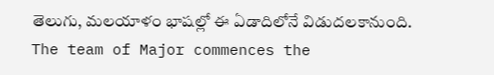తెలుగు, మలయాళం భాషల్లో ఈ ఏడాదిలోనే విడుదలకానుంది.
The team of Major commences the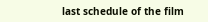last schedule of the film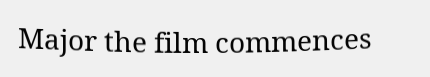Major the film commences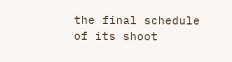the final schedule of its shoot